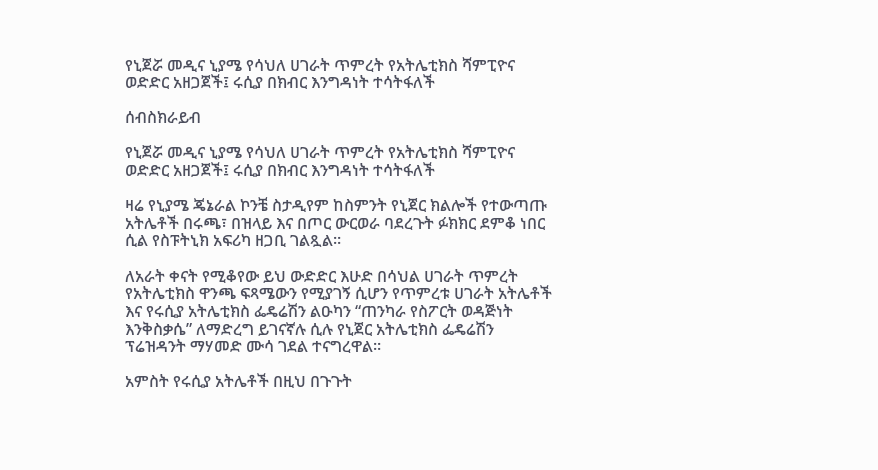የኒጀሯ መዲና ኒያሜ የሳህለ ሀገራት ጥምረት የአትሌቲክስ ሻምፒዮና ወድድር አዘጋጀች፤ ሩሲያ በክብር እንግዳነት ተሳትፋለች

ሰብስክራይብ

የኒጀሯ መዲና ኒያሜ የሳህለ ሀገራት ጥምረት የአትሌቲክስ ሻምፒዮና ወድድር አዘጋጀች፤ ሩሲያ በክብር እንግዳነት ተሳትፋለች

ዛሬ የኒያሜ ጄኔራል ኮንቼ ስታዲየም ከስምንት የኒጀር ክልሎች የተውጣጡ አትሌቶች በሩጫ፣ በዝላይ እና በጦር ውርወራ ባደረጉት ፉክክር ደምቆ ነበር ሲል የስፑትኒክ አፍሪካ ዘጋቢ ገልጿል።

ለአራት ቀናት የሚቆየው ይህ ውድድር እሁድ በሳህል ሀገራት ጥምረት የአትሌቲክስ ዋንጫ ፍጻሜውን የሚያገኝ ሲሆን የጥምረቱ ሀገራት አትሌቶች እና የሩሲያ አትሌቲክስ ፌዴሬሽን ልዑካን “ጠንካራ የስፖርት ወዳጅነት እንቅስቃሴ” ለማድረግ ይገናኛሉ ሲሉ የኒጀር አትሌቲክስ ፌዴሬሽን ፕሬዝዳንት ማሃመድ ሙሳ ገደል ተናግረዋል።

አምስት የሩሲያ አትሌቶች በዚህ በጉጉት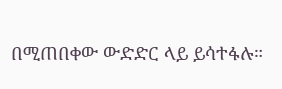በሚጠበቀው ውድድር ላይ ይሳተፋሉ።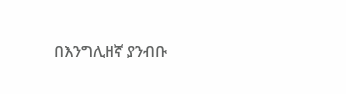በእንግሊዘኛ ያንብቡ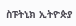ስፑትኒክ ኢትዮጵያ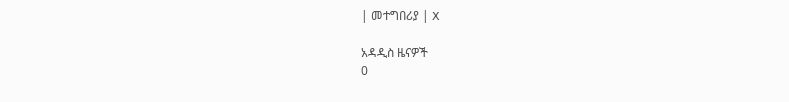| መተግበሪያ | X

አዳዲስ ዜናዎች
0